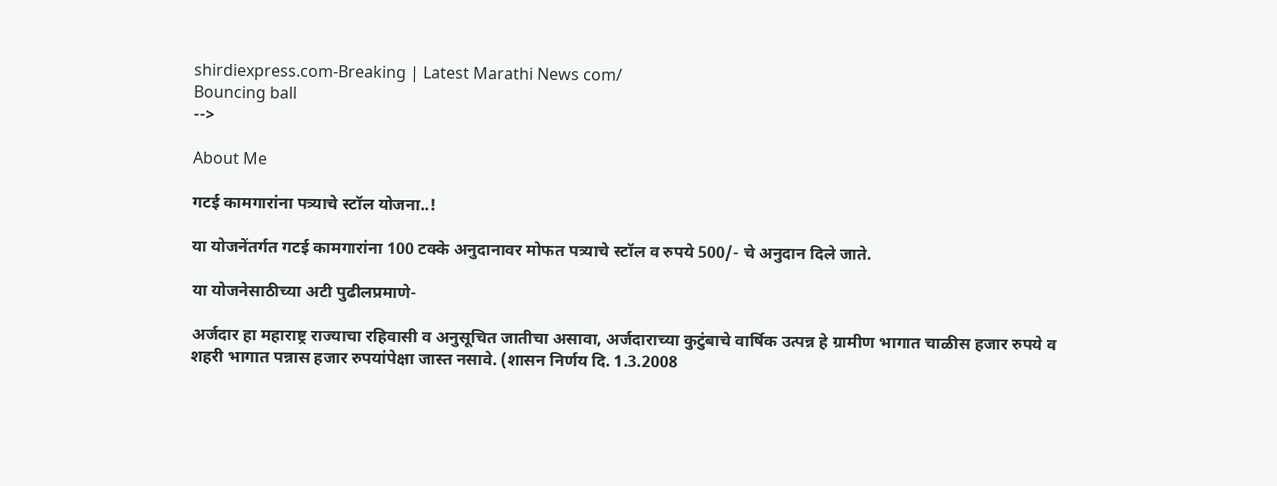shirdiexpress.com-Breaking | Latest Marathi News com/
Bouncing ball
-->

About Me

गटई कामगारांना पत्र्याचे स्टॉल योजना..!

या योजनेंतर्गत गटई कामगारांना 100 टक्के अनुदानावर मोफत पत्र्याचे स्टॉल व रुपये 500/- चे अनुदान दिले जाते.

या योजनेसाठीच्या अटी पुढीलप्रमाणे-

अर्जदार हा महाराष्ट्र राज्याचा रहिवासी व अनुसूचित जातीचा असावा, अर्जदाराच्या कुटुंबाचे वार्षिक उत्पन्न हे ग्रामीण भागात चाळीस हजार रुपये व शहरी भागात पन्नास हजार रुपयांपेक्षा जास्त नसावे. (शासन निर्णय दि. 1.3.2008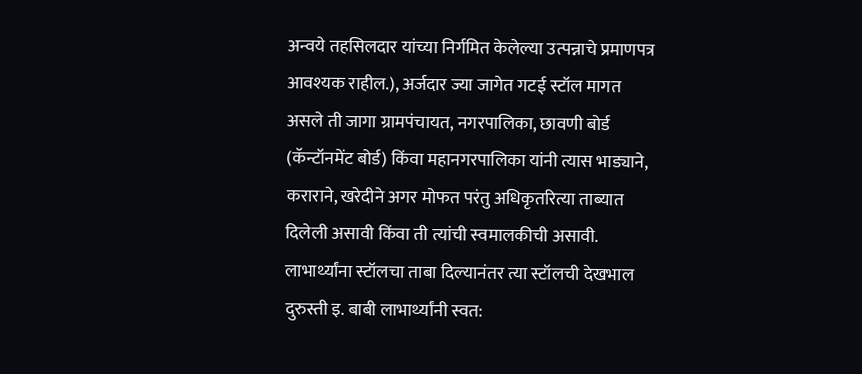अन्वये तहसिलदार यांच्या निर्गमित केलेल्या उत्पन्नाचे प्रमाणपत्र आवश्यक राहील.), अर्जदार ज्या जागेत गटई स्टॉल मागत असले ती जागा ग्रामपंचायत, नगरपालिका, छावणी बोर्ड (कॅन्टॉनमेंट बोर्ड) किंवा महानगरपालिका यांनी त्यास भाड्याने, कराराने, खरेदीने अगर मोफत परंतु अधिकृतरित्या ताब्यात दिलेली असावी किंवा ती त्यांची स्वमालकीची असावी. लाभार्थ्यांना स्टॉलचा ताबा दिल्यानंतर त्या स्टॉलची देखभाल दुरुस्ती इ. बाबी लाभार्थ्यांनी स्वत: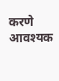करणे आवश्यक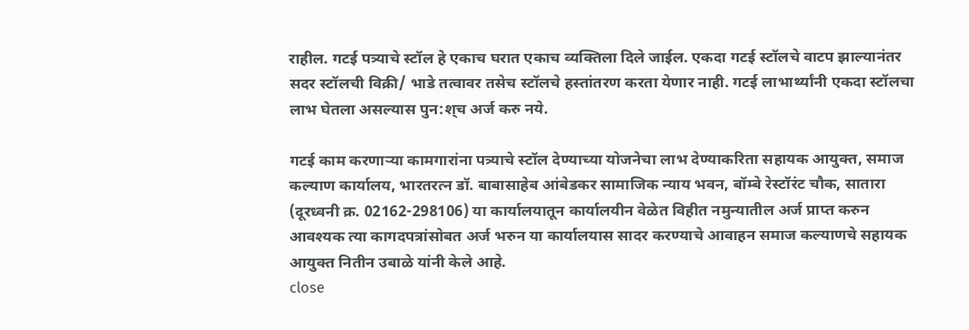राहील. गटई पत्र्याचे स्टॉल हे एकाच घरात एकाच व्यक्तिला दिले जाईल. एकदा गटई स्टॉलचे वाटप झाल्यानंतर सदर स्टॉलची विक्री/ भाडे तत्वावर तसेच स्टॉलचे हस्तांतरण करता येणार नाही. गटई लाभार्थ्यांनी एकदा स्टॉलचा लाभ घेतला असल्यास पुन:श्‌च अर्ज करु नये.

गटई काम करणाऱ्या कामगारांना पत्र्याचे स्टॉल देण्याच्या योजनेचा लाभ देण्याकरिता सहायक आयुक्त, समाज कल्याण कार्यालय, भारतरत्न डॉ. बाबासाहेब आंबेडकर सामाजिक न्याय भवन, बॉम्बे रेस्टॉरंट चौक, सातारा (दूरध्वनी क्र. 02162-298106) या कार्यालयातून कार्यालयीन वेळेत विहीत नमुन्यातील अर्ज प्राप्त करुन आवश्यक त्या कागदपत्रांसोबत अर्ज भरुन या कार्यालयास सादर करण्याचे आवाहन समाज कल्याणचे सहायक आयुक्त नितीन उबाळे यांनी केले आहे.
close